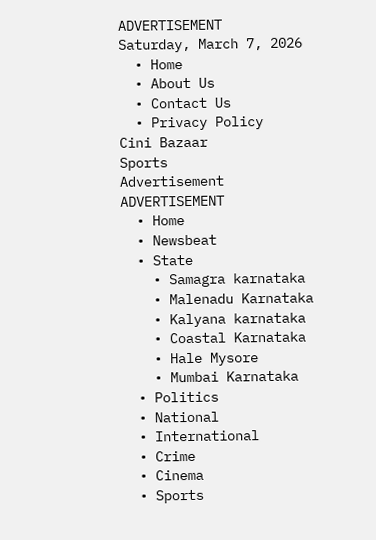ADVERTISEMENT
Saturday, March 7, 2026
  • Home
  • About Us
  • Contact Us
  • Privacy Policy
Cini Bazaar
Sports
Advertisement
ADVERTISEMENT
  • Home
  • Newsbeat
  • State
    • Samagra karnataka
    • Malenadu Karnataka
    • Kalyana karnataka
    • Coastal Karnataka
    • Hale Mysore
    • Mumbai Karnataka
  • Politics
  • National
  • International
  • Crime
  • Cinema
  • Sports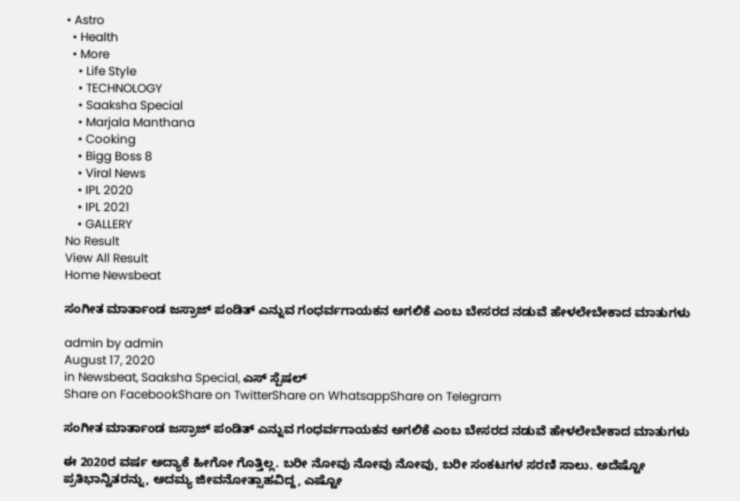• Astro
  • Health
  • More
    • Life Style
    • TECHNOLOGY
    • Saaksha Special
    • Marjala Manthana
    • Cooking
    • Bigg Boss 8
    • Viral News
    • IPL 2020
    • IPL 2021
    • GALLERY
No Result
View All Result
Home Newsbeat

ಸಂಗೀತ ಮಾರ್ತಾಂಡ ಜಸ್ರಾಜ್ ಪಂಡಿತ್ ಎನ್ನುವ ಗಂಧರ್ವಗಾಯಕನ ಅಗಲಿಕೆ ಎಂಬ ಬೇಸರದ ನಡುವೆ ಹೇಳಲೇಬೇಕಾದ ಮಾತುಗಳು

admin by admin
August 17, 2020
in Newsbeat, Saaksha Special, ಎಸ್ ಸ್ಪೆಷಲ್
Share on FacebookShare on TwitterShare on WhatsappShare on Telegram

ಸಂಗೀತ ಮಾರ್ತಾಂಡ ಜಸ್ರಾಜ್ ಪಂಡಿತ್ ಎನ್ನುವ ಗಂಧರ್ವಗಾಯಕನ ಅಗಲಿಕೆ ಎಂಬ ಬೇಸರದ ನಡುವೆ ಹೇಳಲೇಬೇಕಾದ ಮಾತುಗಳು

ಈ 2020ರ ವರ್ಷ ಅದ್ಯಾಕೆ ಹೀಗೋ ಗೊತ್ತಿಲ್ಲ. ಬರೀ ನೋವು ನೋವು ನೋವು, ಬರೀ ಸಂಕಟಗಳ ಸರಣಿ ಸಾಲು. ಅದೆಷ್ಟೋ ಪ್ರತಿಭಾನ್ವಿತರನ್ನು, ಅದಮ್ಯ ಜೀವನೋತ್ಸಾಹವಿದ್ದ, ಎಷ್ಟೋ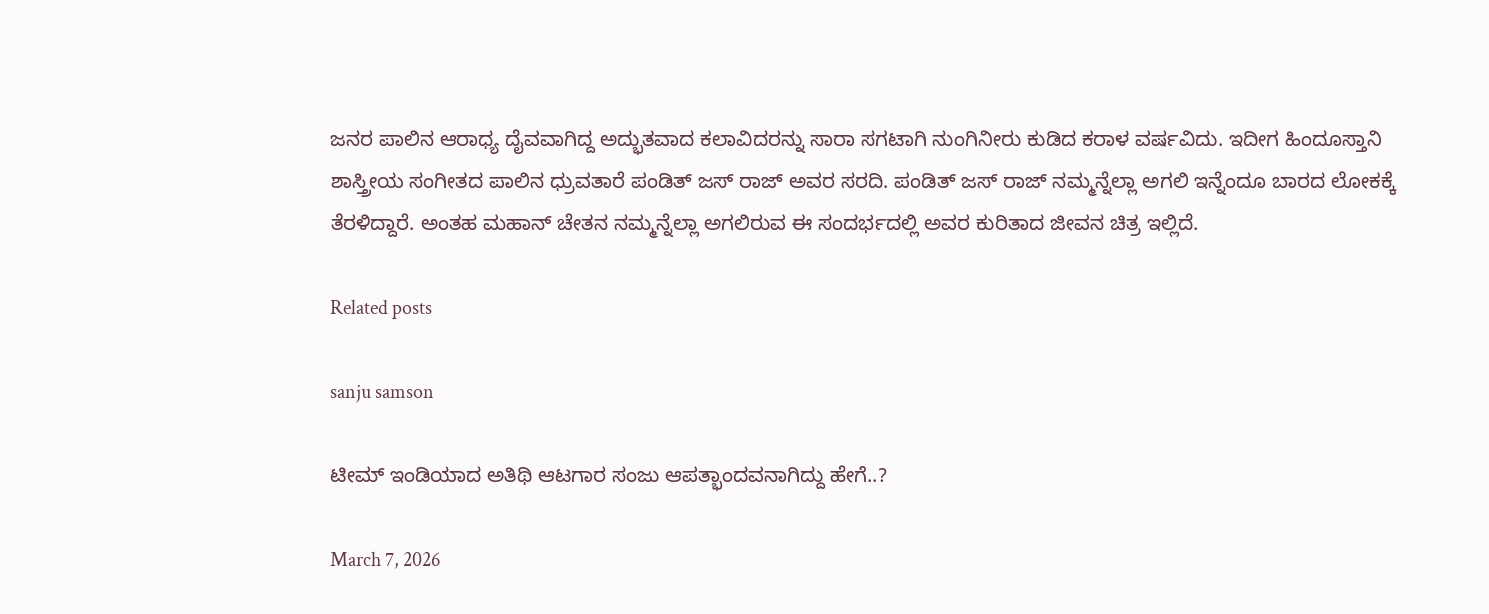ಜನರ ಪಾಲಿನ ಆರಾಧ್ಯ ದೈವವಾಗಿದ್ದ ಅದ್ಭುತವಾದ ಕಲಾವಿದರನ್ನು ಸಾರಾ ಸಗಟಾಗಿ ನುಂಗಿನೀರು ಕುಡಿದ ಕರಾಳ ವರ್ಷವಿದು. ಇದೀಗ ಹಿಂದೂಸ್ತಾನಿ ಶಾಸ್ತ್ರೀಯ ಸಂಗೀತದ ಪಾಲಿನ ಧ್ರುವತಾರೆ ಪಂಡಿತ್ ಜಸ್ ರಾಜ್ ಅವರ ಸರದಿ. ಪಂಡಿತ್ ಜಸ್ ರಾಜ್ ನಮ್ಮನ್ನೆಲ್ಲಾ ಅಗಲಿ ಇನ್ನೆಂದೂ ಬಾರದ ಲೋಕಕ್ಕೆ ತೆರಳಿದ್ದಾರೆ. ಅಂತಹ ಮಹಾನ್ ಚೇತನ ನಮ್ಮನ್ನೆಲ್ಲಾ ಅಗಲಿರುವ ಈ ಸಂದರ್ಭದಲ್ಲಿ ಅವರ ಕುರಿತಾದ ಜೀವನ ಚಿತ್ರ ಇಲ್ಲಿದೆ.

Related posts

sanju samson

ಟೀಮ್ ಇಂಡಿಯಾದ ಅತಿಥಿ ಆಟಗಾರ ಸಂಜು ಆಪತ್ಭಾಂದವನಾಗಿದ್ದು ಹೇಗೆ..?

March 7, 2026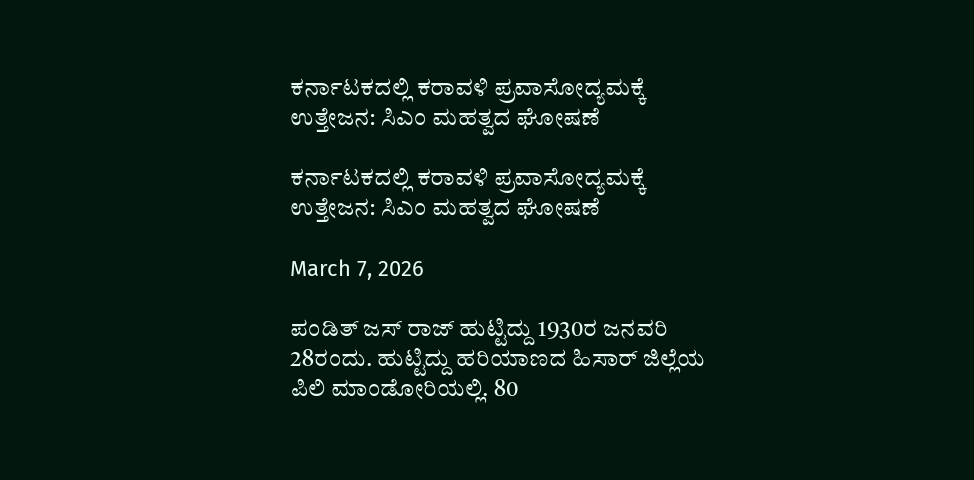ಕರ್ನಾಟಕದಲ್ಲಿ ಕರಾವಳಿ ಪ್ರವಾಸೋದ್ಯಮಕ್ಕೆ ಉತ್ತೇಜನ: ಸಿಎಂ ಮಹತ್ವದ ಘೋಷಣೆ

ಕರ್ನಾಟಕದಲ್ಲಿ ಕರಾವಳಿ ಪ್ರವಾಸೋದ್ಯಮಕ್ಕೆ ಉತ್ತೇಜನ: ಸಿಎಂ ಮಹತ್ವದ ಘೋಷಣೆ

March 7, 2026

ಪಂಡಿತ್ ಜಸ್ ರಾಜ್ ಹುಟ್ಟಿದ್ದು 1930ರ ಜನವರಿ 28ರಂದು. ಹುಟ್ಟಿದ್ದು ಹರಿಯಾಣದ ಹಿಸಾರ್ ಜಿಲ್ಲೆಯ ಪಿಲಿ ಮಾಂಡೋರಿಯಲ್ಲಿ. 80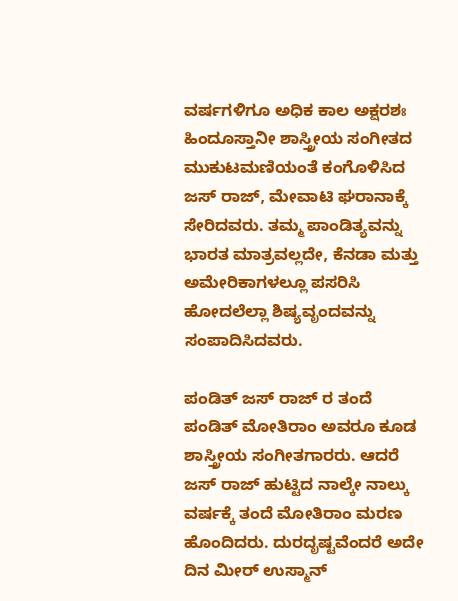ವರ್ಷಗಳಿಗೂ ಅಧಿಕ ಕಾಲ ಅಕ್ಷರಶಃ ಹಿಂದೂಸ್ತಾನೀ ಶಾಸ್ತ್ರೀಯ ಸಂಗೀತದ ಮುಕುಟಮಣಿಯಂತೆ ಕಂಗೊಳಿಸಿದ ಜಸ್ ರಾಜ್, ಮೇವಾಟಿ ಘರಾನಾಕ್ಕೆ ಸೇರಿದವರು. ತಮ್ಮ ಪಾಂಡಿತ್ಯವನ್ನು ಭಾರತ ಮಾತ್ರವಲ್ಲದೇ, ಕೆನಡಾ ಮತ್ತು ಅಮೇರಿಕಾಗಳಲ್ಲೂ ಪಸರಿಸಿ ಹೋದಲೆಲ್ಲಾ ಶಿಷ್ಯವೃಂದವನ್ನು ಸಂಪಾದಿಸಿದವರು.

ಪಂಡಿತ್ ಜಸ್ ರಾಜ್ ರ ತಂದೆ ಪಂಡಿತ್ ಮೋತಿರಾಂ ಅವರೂ ಕೂಡ ಶಾಸ್ತ್ರೀಯ ಸಂಗೀತಗಾರರು. ಆದರೆ ಜಸ್ ರಾಜ್ ಹುಟ್ಟಿದ ನಾಲ್ಕೇ ನಾಲ್ಕು ವರ್ಷಕ್ಕೆ ತಂದೆ ಮೋತಿರಾಂ ಮರಣ ಹೊಂದಿದರು. ದುರದೃಷ್ಟವೆಂದರೆ ಅದೇ ದಿನ ಮೀರ್ ಉಸ್ಮಾನ್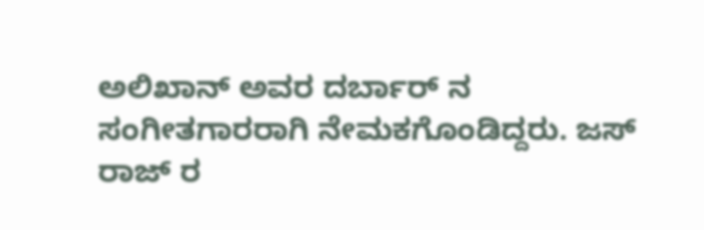ಅಲಿಖಾನ್ ಅವರ ದರ್ಬಾರ್ ನ ಸಂಗೀತಗಾರರಾಗಿ ನೇಮಕಗೊಂಡಿದ್ದರು. ಜಸ್ ರಾಜ್ ರ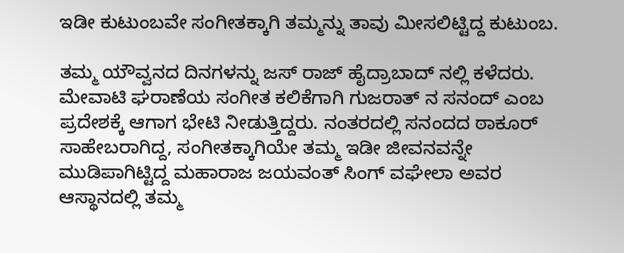ಇಡೀ ಕುಟುಂಬವೇ ಸಂಗೀತಕ್ಕಾಗಿ ತಮ್ಮನ್ನು ತಾವು ಮೀಸಲಿಟ್ಟಿದ್ದ ಕುಟುಂಬ.

ತಮ್ಮ ಯೌವ್ವನದ ದಿನಗಳನ್ನು ಜಸ್ ರಾಜ್ ಹೈದ್ರಾಬಾದ್ ನಲ್ಲಿ ಕಳೆದರು. ಮೇವಾಟಿ ಘರಾಣೆಯ ಸಂಗೀತ ಕಲಿಕೆಗಾಗಿ ಗುಜರಾತ್ ನ ಸನಂದ್ ಎಂಬ ಪ್ರದೇಶಕ್ಕೆ ಆಗಾಗ ಭೇಟಿ ನೀಡುತ್ತಿದ್ದರು. ನಂತರದಲ್ಲಿ ಸನಂದದ ಠಾಕೂರ್ ಸಾಹೇಬರಾಗಿದ್ದ, ಸಂಗೀತಕ್ಕಾಗಿಯೇ ತಮ್ಮ ಇಡೀ ಜೀವನವನ್ನೇ ಮುಡಿಪಾಗಿಟ್ಟಿದ್ದ ಮಹಾರಾಜ ಜಯವಂತ್ ಸಿಂಗ್ ವಘೇಲಾ ಅವರ ಆಸ್ಥಾನದಲ್ಲಿ ತಮ್ಮ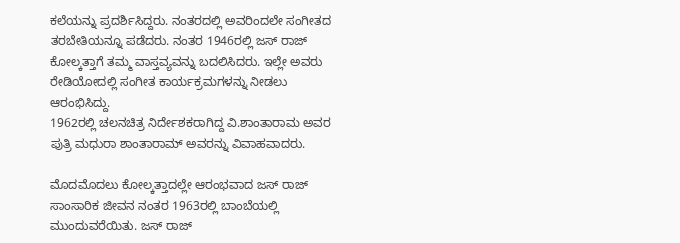ಕಲೆಯನ್ನು ಪ್ರದರ್ಶಿಸಿದ್ದರು. ನಂತರದಲ್ಲಿ ಅವರಿಂದಲೇ ಸಂಗೀತದ ತರಬೇತಿಯನ್ನೂ ಪಡೆದರು. ನಂತರ 1946ರಲ್ಲಿ ಜಸ್ ರಾಜ್ ಕೋಲ್ಕತ್ತಾಗೆ ತಮ್ಮ ವಾಸ್ತವ್ಯವನ್ನು ಬದಲಿಸಿದರು. ಇಲ್ಲೇ ಅವರು ರೇಡಿಯೋದಲ್ಲಿ ಸಂಗೀತ ಕಾರ್ಯಕ್ರಮಗಳನ್ನು ನೀಡಲು ಆರಂಭಿಸಿದ್ದು.
1962ರಲ್ಲಿ ಚಲನಚಿತ್ರ ನಿರ್ದೇಶಕರಾಗಿದ್ದ ವಿ.ಶಾಂತಾರಾಮ ಅವರ ಪುತ್ರಿ ಮಧುರಾ ಶಾಂತಾರಾಮ್ ಅವರನ್ನು ವಿವಾಹವಾದರು.

ಮೊದಮೊದಲು ಕೋಲ್ಕತ್ತಾದಲ್ಲೇ ಆರಂಭವಾದ ಜಸ್ ರಾಜ್ ಸಾಂಸಾರಿಕ ಜೀವನ ನಂತರ 1963ರಲ್ಲಿ ಬಾಂಬೆಯಲ್ಲಿ ಮುಂದುವರೆಯಿತು. ಜಸ್ ರಾಜ್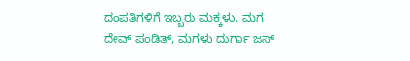ದಂಪತಿಗಳಿಗೆ ಇಬ್ಬರು ಮಕ್ಕಳು. ಮಗ ದೇವ್ ಪಂಡಿತ್, ಮಗಳು ದುರ್ಗಾ ಜಸ್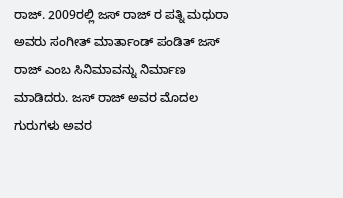ರಾಜ್. 2009ರಲ್ಲಿ ಜಸ್ ರಾಜ್ ರ ಪತ್ನಿ ಮಧುರಾ ಅವರು ಸಂಗೀತ್ ಮಾರ್ತಾಂಡ್ ಪಂಡಿತ್ ಜಸ್ ರಾಜ್ ಎಂಬ ಸಿನಿಮಾವನ್ನು ನಿರ್ಮಾಣ ಮಾಡಿದರು. ಜಸ್ ರಾಜ್ ಅವರ ಮೊದಲ ಗುರುಗಳು ಅವರ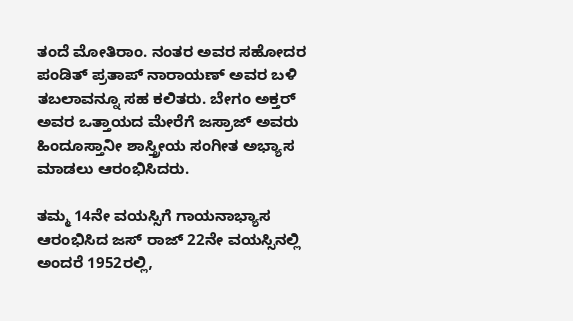ತಂದೆ ಮೋತಿರಾಂ. ನಂತರ ಅವರ ಸಹೋದರ ಪಂಡಿತ್ ಪ್ರತಾಪ್ ನಾರಾಯಣ್ ಅವರ ಬಳಿ ತಬಲಾವನ್ನೂ ಸಹ ಕಲಿತರು. ಬೇಗಂ ಅಕ್ತರ್ ಅವರ ಒತ್ತಾಯದ ಮೇರೆಗೆ ಜಸ್ರಾಜ್ ಅವರು ಹಿಂದೂಸ್ತಾನೀ ಶಾಸ್ತ್ರೀಯ ಸಂಗೀತ ಅಭ್ಯಾಸ ಮಾಡಲು ಆರಂಭಿಸಿದರು.

ತಮ್ಮ 14ನೇ ವಯಸ್ಸಿಗೆ ಗಾಯನಾಭ್ಯಾಸ ಆರಂಭಿಸಿದ ಜಸ್ ರಾಜ್ 22ನೇ ವಯಸ್ಸಿನಲ್ಲಿ ಅಂದರೆ 1952ರಲ್ಲಿ,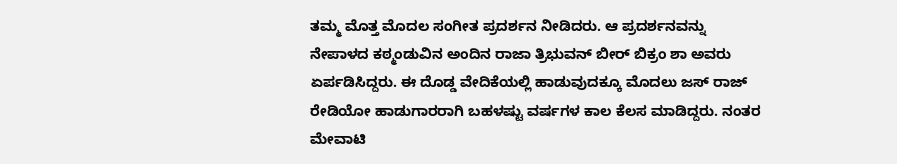ತಮ್ಮ ಮೊತ್ತ ಮೊದಲ ಸಂಗೀತ ಪ್ರದರ್ಶನ ನೀಡಿದರು. ಆ ಪ್ರದರ್ಶನವನ್ನು ನೇಪಾಳದ ಕಠ್ಮಂಡುವಿನ ಅಂದಿನ ರಾಜಾ ತ್ರಿಭುವನ್ ಬೀರ್ ಬಿಕ್ರಂ ಶಾ ಅವರು ಏರ್ಪಡಿಸಿದ್ದರು. ಈ ದೊಡ್ಡ ವೇದಿಕೆಯಲ್ಲಿ ಹಾಡುವುದಕ್ಕೂ ಮೊದಲು ಜಸ್ ರಾಜ್ ರೇಡಿಯೋ ಹಾಡುಗಾರರಾಗಿ ಬಹಳಷ್ಟು ವರ್ಷಗಳ ಕಾಲ ಕೆಲಸ ಮಾಡಿದ್ದರು. ನಂತರ ಮೇವಾಟಿ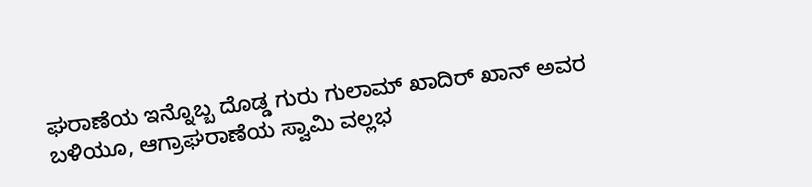ಘರಾಣೆಯ ಇನ್ನೊಬ್ಬ ದೊಡ್ಡ ಗುರು ಗುಲಾಮ್ ಖಾದಿರ್ ಖಾನ್ ಅವರ ಬಳಿಯೂ, ಆಗ್ರಾಘರಾಣೆಯ ಸ್ವಾಮಿ ವಲ್ಲಭ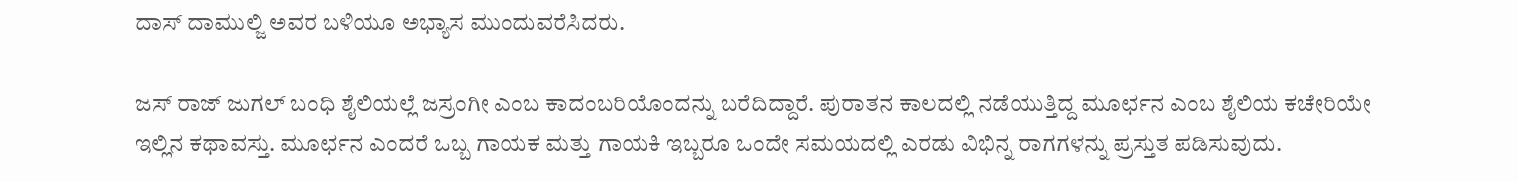ದಾಸ್ ದಾಮುಲ್ಜಿ ಅವರ ಬಳಿಯೂ ಅಭ್ಯಾಸ ಮುಂದುವರೆಸಿದರು.

ಜಸ್ ರಾಜ್ ಜುಗಲ್ ಬಂಧಿ ಶೈಲಿಯಲ್ಲೆ ಜಸ್ರಂಗೀ ಎಂಬ ಕಾದಂಬರಿಯೊಂದನ್ನು ಬರೆದಿದ್ದಾರೆ. ಪುರಾತನ ಕಾಲದಲ್ಲಿ ನಡೆಯುತ್ತಿದ್ದ ಮೂರ್ಛನ ಎಂಬ ಶೈಲಿಯ ಕಚೇರಿಯೇ ಇಲ್ಲಿನ ಕಥಾವಸ್ತು. ಮೂರ್ಛನ ಎಂದರೆ ಒಬ್ಬ ಗಾಯಕ ಮತ್ತು ಗಾಯಕಿ ಇಬ್ಬರೂ ಒಂದೇ ಸಮಯದಲ್ಲಿ ಎರಡು ವಿಭಿನ್ನ ರಾಗಗಳನ್ನು ಪ್ರಸ್ತುತ ಪಡಿಸುವುದು.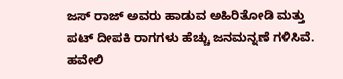ಜಸ್ ರಾಜ್ ಅವರು ಹಾಡುವ ಅಹಿರಿತೋಡಿ ಮತ್ತು ಪಟ್ ದೀಪಕಿ ರಾಗಗಳು ಹೆಚ್ಚು ಜನಮನ್ನಣೆ ಗಳಿಸಿವೆ. ಹವೇಲಿ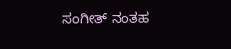ಸಂಗೀತ್ ನಂತಹ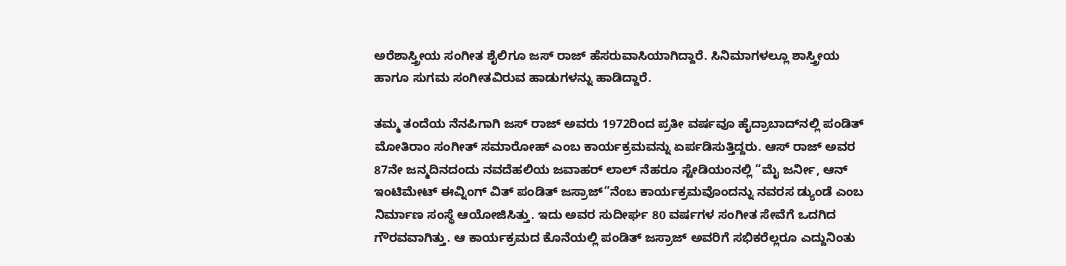ಅರೆಶಾಸ್ತ್ರೀಯ ಸಂಗೀತ ಶೈಲಿಗೂ ಜಸ್ ರಾಜ್ ಹೆಸರುವಾಸಿಯಾಗಿದ್ದಾರೆ. ಸಿನಿಮಾಗಳಲ್ಲೂ ಶಾಸ್ತ್ರೀಯ ಹಾಗೂ ಸುಗಮ ಸಂಗೀತವಿರುವ ಹಾಡುಗಳನ್ನು ಹಾಡಿದ್ದಾರೆ.

ತಮ್ಮ ತಂದೆಯ ನೆನಪಿಗಾಗಿ ಜಸ್ ರಾಜ್ ಅವರು 1972ರಿಂದ ಪ್ರತೀ ವರ್ಷವೂ ಹೈದ್ರಾಬಾದ್‍ನಲ್ಲಿ ಪಂಡಿತ್ ಮೋತಿರಾಂ ಸಂಗೀತ್ ಸಮಾರೋಹ್ ಎಂಬ ಕಾರ್ಯಕ್ರಮವನ್ನು ಏರ್ಪಡಿಸುತ್ತಿದ್ದರು. ಆಸ್ ರಾಜ್ ಅವರ 87ನೇ ಜನ್ಮದಿನದಂದು ನವದೆಹಲಿಯ ಜವಾಹರ್ ಲಾಲ್ ನೆಹರೂ ಸ್ಟೇಡಿಯಂನಲ್ಲಿ “ಮೈ ಜರ್ನೀ, ಆನ್ ಇಂಟಿಮೇಟ್ ಈವ್ನಿಂಗ್ ವಿತ್ ಪಂಡಿತ್ ಜಸ್ರಾಜ್”ನೆಂಬ ಕಾರ್ಯಕ್ರಮವೊಂದನ್ನು ನವರಸ ಡ್ಯುಂಡೆ ಎಂಬ ನಿರ್ಮಾಣ ಸಂಸ್ಥೆ ಆಯೋಜಿಸಿತ್ತು. ಇದು ಅವರ ಸುದೀರ್ಘ 80 ವರ್ಷಗಳ ಸಂಗೀತ ಸೇವೆಗೆ ಒದಗಿದ ಗೌರವವಾಗಿತ್ತು. ಆ ಕಾರ್ಯಕ್ರಮದ ಕೊನೆಯಲ್ಲಿ ಪಂಡಿತ್ ಜಸ್ರಾಜ್ ಅವರಿಗೆ ಸಭಿಕರೆಲ್ಲರೂ ಎದ್ದುನಿಂತು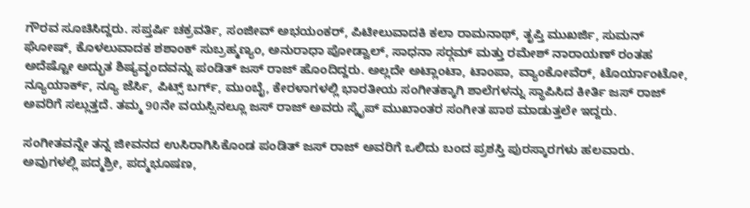ಗೌರವ ಸೂಚಿಸಿದ್ದರು. ಸಪ್ತರ್ಷಿ ಚಕ್ರವರ್ತಿ, ಸಂಜೀವ್ ಅಭಯಂಕರ್, ಪಿಟೀಲುವಾದಕಿ ಕಲಾ ರಾಮನಾಥ್, ತೃಪ್ತಿ ಮುಖರ್ಜಿ, ಸುಮನ್ ಘೋಷ್, ಕೊಳಲುವಾದಕ ಶಶಾಂಕ್ ಸುಬ್ರಹ್ಮಣ್ಯಂ, ಅನುರಾಧಾ ಪೋಡ್ವಾಲ್, ಸಾಧನಾ ಸರ್‍ಗಮ್ ಮತ್ತು ರಮೇಶ್ ನಾರಾಯಣ್ ರಂತಹ ಅದೆಷ್ಟೋ ಅದ್ಭುತ ಶಿಷ್ಯವೃಂದವನ್ನು ಪಂಡಿತ್ ಜಸ್ ರಾಜ್ ಹೊಂದಿದ್ದರು. ಅಲ್ಲದೇ ಅಟ್ಲಾಂಟಾ, ಟಾಂಪಾ, ವ್ಯಾಂಕೋವೆರ್, ಟೊರ್ಯಾಂಟೋ, ನ್ಯೂಯಾರ್ಕ್, ನ್ಯೂ ಜೆರ್ಸಿ, ಪಿಟ್ಸ್ ಬರ್ಗ್, ಮುಂಬೈ, ಕೇರಳಾಗಳಲ್ಲಿ ಭಾರತೀಯ ಸಂಗೀತಕ್ಕಾಗಿ ಶಾಲೆಗಳನ್ನು ಸ್ಥಾಪಿಸಿದ ಕೀರ್ತಿ ಜಸ್ ರಾಜ್ ಅವರಿಗೆ ಸಲ್ಲುತ್ತದೆ. ತಮ್ಮ 90ನೇ ವಯಸ್ಸಿನಲ್ಲೂ ಜಸ್ ರಾಜ್ ಅವರು ಸ್ಕೈಪ್ ಮುಖಾಂತರ ಸಂಗೀತ ಪಾಠ ಮಾಡುತ್ತಲೇ ಇದ್ದರು.

ಸಂಗೀತವನ್ನೇ ತನ್ನ ಜೀವನದ ಉಸಿರಾಗಿಸಿಕೊಂಡ ಪಂಡಿತ್ ಜಸ್ ರಾಜ್ ಅವರಿಗೆ ಒಲಿದು ಬಂದ ಪ್ರಶಸ್ತಿ ಪುರಸ್ಕಾರಗಳು ಹಲವಾರು. ಅವುಗಳಲ್ಲಿ ಪದ್ಮಶ್ರೀ, ಪದ್ಮಭೂಷಣ,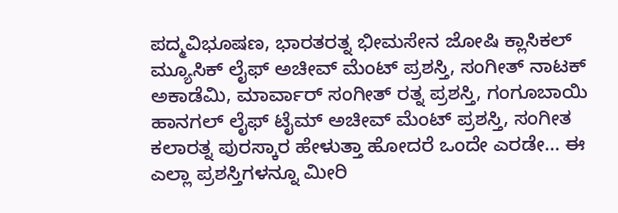ಪದ್ಮವಿಭೂಷಣ, ಭಾರತರತ್ನ ಭೀಮಸೇನ ಜೋಷಿ ಕ್ಲಾಸಿಕಲ್ ಮ್ಯೂಸಿಕ್ ಲೈಫ್ ಅಚೀವ್ ಮೆಂಟ್ ಪ್ರಶಸ್ತಿ, ಸಂಗೀತ್ ನಾಟಕ್ ಅಕಾಡೆಮಿ, ಮಾರ್ವಾರ್ ಸಂಗೀತ್ ರತ್ನ ಪ್ರಶಸ್ತಿ, ಗಂಗೂಬಾಯಿ ಹಾನಗಲ್ ಲೈಫ್ ಟೈಮ್ ಅಚೀವ್ ಮೆಂಟ್ ಪ್ರಶಸ್ತಿ, ಸಂಗೀತ ಕಲಾರತ್ನ ಪುರಸ್ಕಾರ ಹೇಳುತ್ತಾ ಹೋದರೆ ಒಂದೇ ಎರಡೇ… ಈ ಎಲ್ಲಾ ಪ್ರಶಸ್ತಿಗಳನ್ನೂ ಮೀರಿ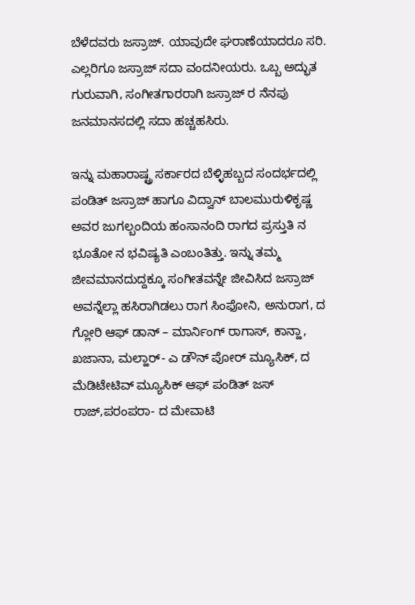ಬೆಳೆದವರು ಜಸ್ರಾಜ್. ಯಾವುದೇ ಘರಾಣೆಯಾದರೂ ಸರಿ. ಎಲ್ಲರಿಗೂ ಜಸ್ರಾಜ್ ಸದಾ ವಂದನೀಯರು. ಒಬ್ಬ ಅದ್ಭುತ ಗುರುವಾಗಿ, ಸಂಗೀತಗಾರರಾಗಿ ಜಸ್ರಾಜ್ ರ ನೆನಪು ಜನಮಾನಸದಲ್ಲಿ ಸದಾ ಹಚ್ಚಹಸಿರು.

ಇನ್ನು ಮಹಾರಾಷ್ಟ್ರ ಸರ್ಕಾರದ ಬೆಳ್ಳಿಹಬ್ಬದ ಸಂದರ್ಭದಲ್ಲಿ ಪಂಡಿತ್ ಜಸ್ರಾಜ್ ಹಾಗೂ ವಿದ್ವಾನ್ ಬಾಲಮುರುಳಿಕೃಷ್ಣ ಅವರ ಜುಗಲ್ಬಂದಿಯ ಹಂಸಾನಂದಿ ರಾಗದ ಪ್ರಸ್ತುತಿ ನ ಭೂತೋ ನ ಭವಿಷ್ಯತಿ ಎಂಬಂತಿತ್ತು. ಇನ್ನು ತಮ್ಮ ಜೀವಮಾನದುದ್ದಕ್ಕೂ ಸಂಗೀತವನ್ನೇ ಜೀವಿಸಿದ ಜಸ್ರಾಜ್ ಅವನ್ನೆಲ್ಲಾ ಹಸಿರಾಗಿಡಲು ರಾಗ ಸಿಂಫೋನಿ, ಅನುರಾಗ, ದ ಗ್ಲೋರಿ ಆಫ್ ಡಾನ್ – ಮಾರ್ನಿಂಗ್ ರಾಗಾಸ್, ಕಾನ್ಹಾ, ಖಜಾನಾ, ಮಲ್ಹಾರ್- ಎ ಡೌನ್ ಪೋರ್ ಮ್ಯೂಸಿಕ್, ದ ಮೆಡಿಟೇಟಿವ್ ಮ್ಯೂಸಿಕ್ ಆಫ್ ಪಂಡಿತ್ ಜಸ್ ರಾಜ್,ಪರಂಪರಾ- ದ ಮೇವಾಟಿ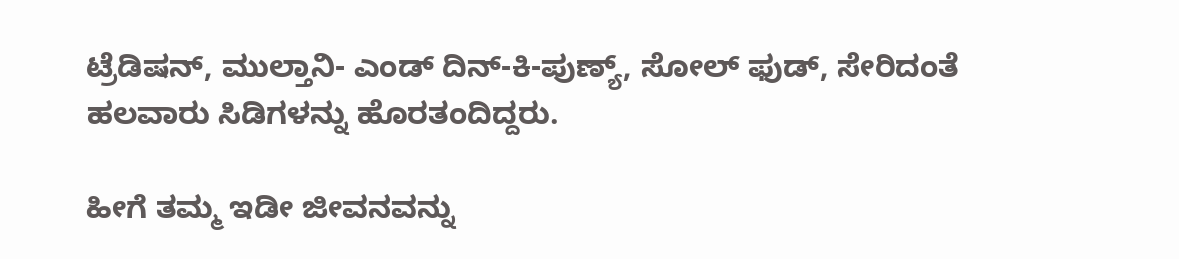ಟ್ರೆಡಿಷನ್, ಮುಲ್ತಾನಿ- ಎಂಡ್ ದಿನ್-ಕಿ-ಪುಣ್ಯ್, ಸೋಲ್ ಫುಡ್, ಸೇರಿದಂತೆ ಹಲವಾರು ಸಿಡಿಗಳನ್ನು ಹೊರತಂದಿದ್ದರು.

ಹೀಗೆ ತಮ್ಮ ಇಡೀ ಜೀವನವನ್ನು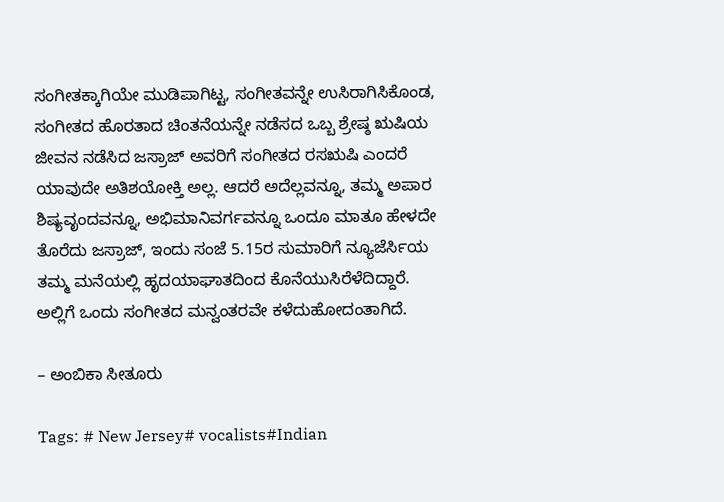ಸಂಗೀತಕ್ಕಾಗಿಯೇ ಮುಡಿಪಾಗಿಟ್ಟ, ಸಂಗೀತವನ್ನೇ ಉಸಿರಾಗಿಸಿಕೊಂಡ, ಸಂಗೀತದ ಹೊರತಾದ ಚಿಂತನೆಯನ್ನೇ ನಡೆಸದ ಒಬ್ಬ ಶ್ರೇಷ್ಠ ಋಷಿಯ ಜೀವನ ನಡೆಸಿದ ಜಸ್ರಾಜ್ ಅವರಿಗೆ ಸಂಗೀತದ ರಸಋಷಿ ಎಂದರೆ ಯಾವುದೇ ಅತಿಶಯೋಕ್ತಿ ಅಲ್ಲ. ಆದರೆ ಅದೆಲ್ಲವನ್ನೂ, ತಮ್ಮ ಅಪಾರ ಶಿಷ್ಯವೃಂದವನ್ನೂ, ಅಭಿಮಾನಿವರ್ಗವನ್ನೂ ಒಂದೂ ಮಾತೂ ಹೇಳದೇ ತೊರೆದು ಜಸ್ರಾಜ್, ಇಂದು ಸಂಜೆ 5.15ರ ಸುಮಾರಿಗೆ ನ್ಯೂಜೆರ್ಸಿಯ ತಮ್ಮ ಮನೆಯಲ್ಲಿ ಹೃದಯಾಘಾತದಿಂದ ಕೊನೆಯುಸಿರೆಳೆದಿದ್ದಾರೆ. ಅಲ್ಲಿಗೆ ಒಂದು ಸಂಗೀತದ ಮನ್ವಂತರವೇ ಕಳೆದುಹೋದಂತಾಗಿದೆ.

– ಅಂಬಿಕಾ ಸೀತೂರು

Tags: # New Jersey# vocalists#Indian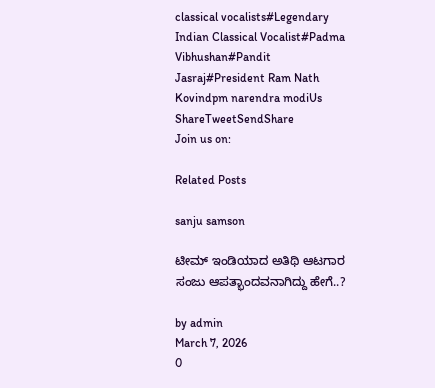classical vocalists#Legendary Indian Classical Vocalist#Padma Vibhushan#Pandit Jasraj#President Ram Nath Kovindpm narendra modiUs
ShareTweetSendShare
Join us on:

Related Posts

sanju samson

ಟೀಮ್ ಇಂಡಿಯಾದ ಅತಿಥಿ ಆಟಗಾರ ಸಂಜು ಆಪತ್ಭಾಂದವನಾಗಿದ್ದು ಹೇಗೆ..?

by admin
March 7, 2026
0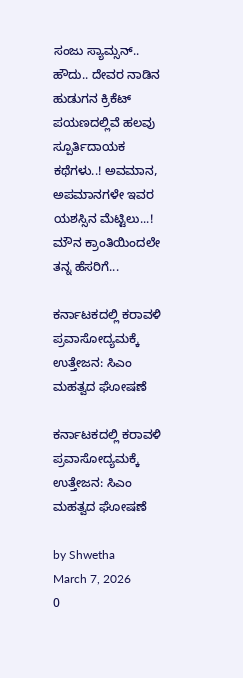ಸಂಜು ಸ್ಯಾಮ್ಸನ್.. ಹೌದು.. ದೇವರ ನಾಡಿನ ಹುಡುಗನ ಕ್ರಿಕೆಟ್ ಪಯಣದಲ್ಲಿವೆ ಹಲವು ಸ್ಪೂರ್ತಿದಾಯಕ ಕಥೆಗಳು..! ಅವಮಾನ, ಅಪಮಾನಗಳೇ ಇವರ ಯಶಸ್ಸಿನ ಮೆಟ್ಟಿಲು...! ಮೌನ ಕ್ರಾಂತಿಯಿಂದಲೇ ತನ್ನ ಹೆಸರಿಗೆ...

ಕರ್ನಾಟಕದಲ್ಲಿ ಕರಾವಳಿ ಪ್ರವಾಸೋದ್ಯಮಕ್ಕೆ ಉತ್ತೇಜನ: ಸಿಎಂ ಮಹತ್ವದ ಘೋಷಣೆ

ಕರ್ನಾಟಕದಲ್ಲಿ ಕರಾವಳಿ ಪ್ರವಾಸೋದ್ಯಮಕ್ಕೆ ಉತ್ತೇಜನ: ಸಿಎಂ ಮಹತ್ವದ ಘೋಷಣೆ

by Shwetha
March 7, 2026
0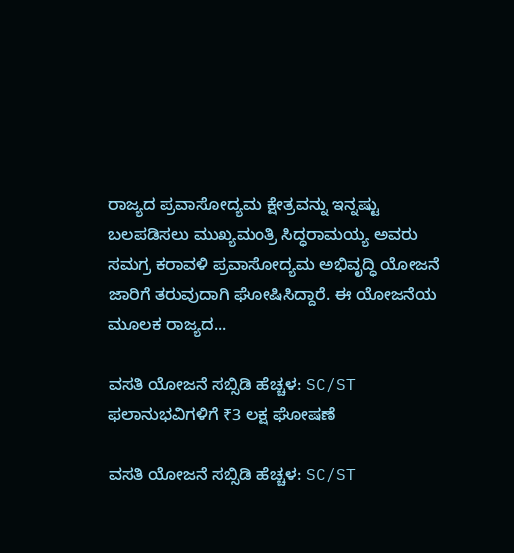ರಾಜ್ಯದ ಪ್ರವಾಸೋದ್ಯಮ ಕ್ಷೇತ್ರವನ್ನು ಇನ್ನಷ್ಟು ಬಲಪಡಿಸಲು ಮುಖ್ಯಮಂತ್ರಿ ಸಿದ್ಧರಾಮಯ್ಯ ಅವರು ಸಮಗ್ರ ಕರಾವಳಿ ಪ್ರವಾಸೋದ್ಯಮ ಅಭಿವೃದ್ಧಿ ಯೋಜನೆ ಜಾರಿಗೆ ತರುವುದಾಗಿ ಘೋಷಿಸಿದ್ದಾರೆ. ಈ ಯೋಜನೆಯ ಮೂಲಕ ರಾಜ್ಯದ...

ವಸತಿ ಯೋಜನೆ ಸಬ್ಸಿಡಿ ಹೆಚ್ಚಳ: SC/ST ಫಲಾನುಭವಿಗಳಿಗೆ ₹3 ಲಕ್ಷ ಘೋಷಣೆ

ವಸತಿ ಯೋಜನೆ ಸಬ್ಸಿಡಿ ಹೆಚ್ಚಳ: SC/ST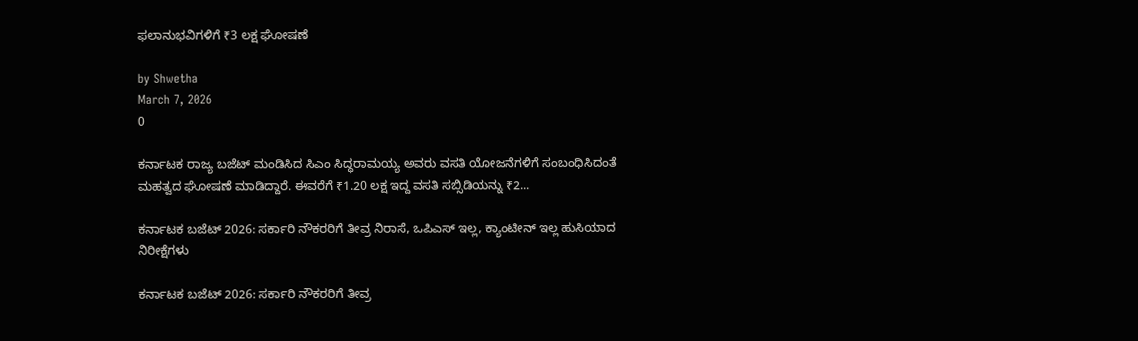ಫಲಾನುಭವಿಗಳಿಗೆ ₹3 ಲಕ್ಷ ಘೋಷಣೆ

by Shwetha
March 7, 2026
0

ಕರ್ನಾಟಕ ರಾಜ್ಯ ಬಜೆಟ್ ಮಂಡಿಸಿದ ಸಿಎಂ ಸಿದ್ಧರಾಮಯ್ಯ ಅವರು ವಸತಿ ಯೋಜನೆಗಳಿಗೆ ಸಂಬಂಧಿಸಿದಂತೆ ಮಹತ್ವದ ಘೋಷಣೆ ಮಾಡಿದ್ದಾರೆ. ಈವರೆಗೆ ₹1.20 ಲಕ್ಷ ಇದ್ದ ವಸತಿ ಸಬ್ಸಿಡಿಯನ್ನು ₹2...

ಕರ್ನಾಟಕ ಬಜೆಟ್ 2026: ಸರ್ಕಾರಿ ನೌಕರರಿಗೆ ತೀವ್ರ ನಿರಾಸೆ, ಒಪಿಎಸ್ ಇಲ್ಲ, ಕ್ಯಾಂಟೀನ್ ಇಲ್ಲ ಹುಸಿಯಾದ  ನಿರೀಕ್ಷೆಗಳು

ಕರ್ನಾಟಕ ಬಜೆಟ್ 2026: ಸರ್ಕಾರಿ ನೌಕರರಿಗೆ ತೀವ್ರ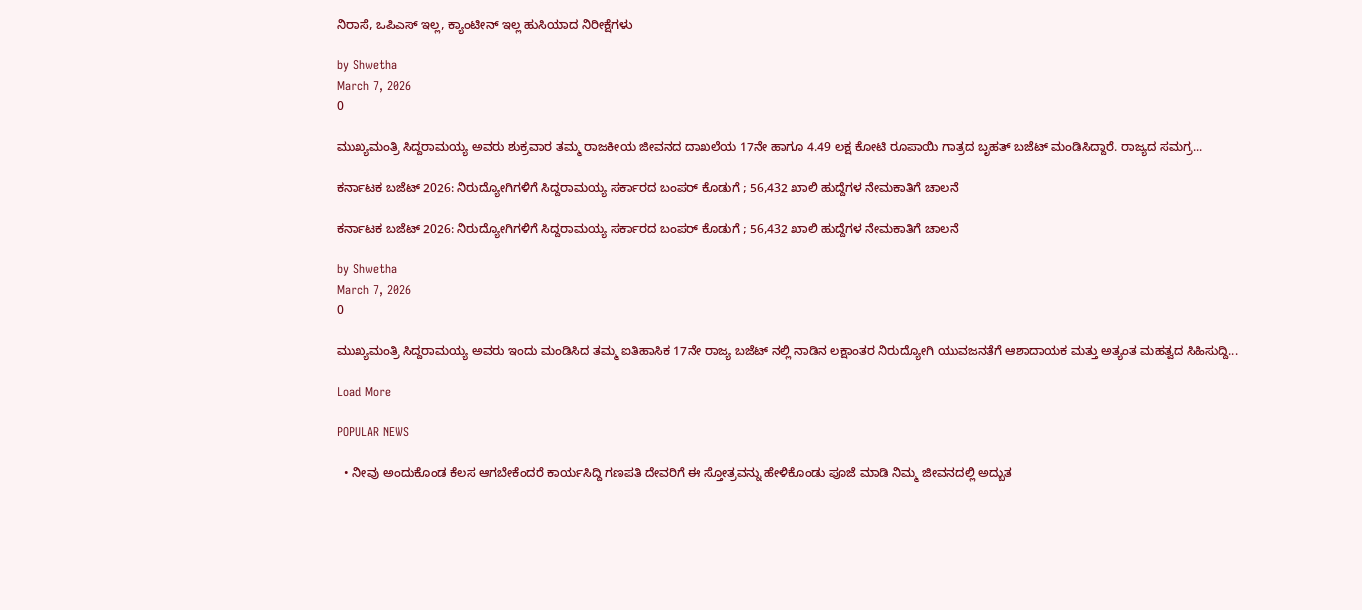ನಿರಾಸೆ, ಒಪಿಎಸ್ ಇಲ್ಲ, ಕ್ಯಾಂಟೀನ್ ಇಲ್ಲ ಹುಸಿಯಾದ ನಿರೀಕ್ಷೆಗಳು

by Shwetha
March 7, 2026
0

ಮುಖ್ಯಮಂತ್ರಿ ಸಿದ್ದರಾಮಯ್ಯ ಅವರು ಶುಕ್ರವಾರ ತಮ್ಮ ರಾಜಕೀಯ ಜೀವನದ ದಾಖಲೆಯ 17ನೇ ಹಾಗೂ 4.49 ಲಕ್ಷ ಕೋಟಿ ರೂಪಾಯಿ ಗಾತ್ರದ ಬೃಹತ್ ಬಜೆಟ್ ಮಂಡಿಸಿದ್ದಾರೆ. ರಾಜ್ಯದ ಸಮಗ್ರ...

ಕರ್ನಾಟಕ ಬಜೆಟ್ 2026: ನಿರುದ್ಯೋಗಿಗಳಿಗೆ ಸಿದ್ದರಾಮಯ್ಯ ಸರ್ಕಾರದ ಬಂಪರ್ ಕೊಡುಗೆ ; 56,432 ಖಾಲಿ ಹುದ್ದೆಗಳ ನೇಮಕಾತಿಗೆ ಚಾಲನೆ

ಕರ್ನಾಟಕ ಬಜೆಟ್ 2026: ನಿರುದ್ಯೋಗಿಗಳಿಗೆ ಸಿದ್ದರಾಮಯ್ಯ ಸರ್ಕಾರದ ಬಂಪರ್ ಕೊಡುಗೆ ; 56,432 ಖಾಲಿ ಹುದ್ದೆಗಳ ನೇಮಕಾತಿಗೆ ಚಾಲನೆ

by Shwetha
March 7, 2026
0

ಮುಖ್ಯಮಂತ್ರಿ ಸಿದ್ದರಾಮಯ್ಯ ಅವರು ಇಂದು ಮಂಡಿಸಿದ ತಮ್ಮ ಐತಿಹಾಸಿಕ 17ನೇ ರಾಜ್ಯ ಬಜೆಟ್ ನಲ್ಲಿ ನಾಡಿನ ಲಕ್ಷಾಂತರ ನಿರುದ್ಯೋಗಿ ಯುವಜನತೆಗೆ ಆಶಾದಾಯಕ ಮತ್ತು ಅತ್ಯಂತ ಮಹತ್ವದ ಸಿಹಿಸುದ್ದಿ...

Load More

POPULAR NEWS

  • ನೀವು ಅಂದುಕೊಂಡ ಕೆಲಸ ಆಗಬೇಕೆಂದರೆ ಕಾರ್ಯಸಿದ್ದಿ ಗಣಪತಿ ದೇವರಿಗೆ ಈ ಸ್ತೋತ್ರವನ್ನು ಹೇಳಿಕೊಂಡು ಪೂಜೆ ಮಾಡಿ ನಿಮ್ಮ ಜೀವನದಲ್ಲಿ ಅದ್ಬುತ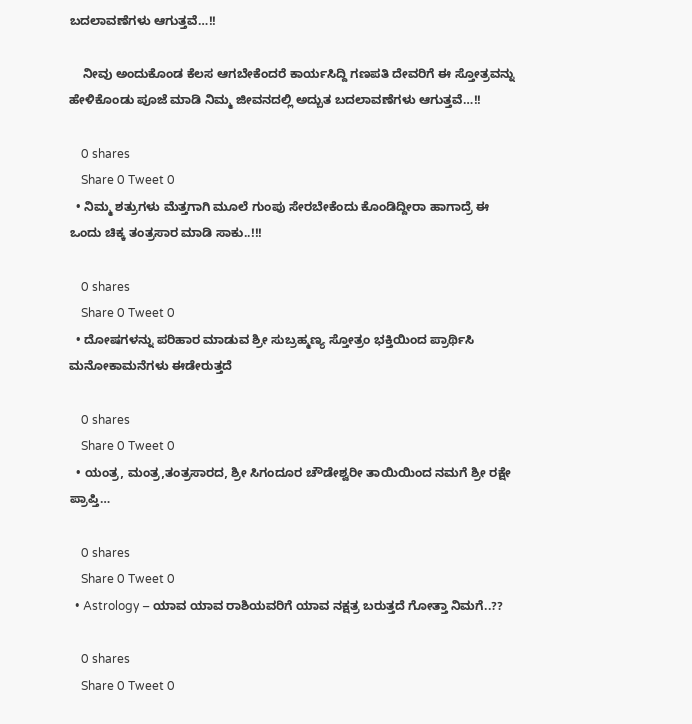ಬದಲಾವಣೆಗಳು ಆಗುತ್ತವೆ…!!

    ನೀವು ಅಂದುಕೊಂಡ ಕೆಲಸ ಆಗಬೇಕೆಂದರೆ ಕಾರ್ಯಸಿದ್ದಿ ಗಣಪತಿ ದೇವರಿಗೆ ಈ ಸ್ತೋತ್ರವನ್ನು ಹೇಳಿಕೊಂಡು ಪೂಜೆ ಮಾಡಿ ನಿಮ್ಮ ಜೀವನದಲ್ಲಿ ಅದ್ಬುತ ಬದಲಾವಣೆಗಳು ಆಗುತ್ತವೆ…!!

    0 shares
    Share 0 Tweet 0
  • ನಿಮ್ಮ ಶತ್ರುಗಳು ಮೆತ್ತಗಾಗಿ ಮೂಲೆ ಗುಂಪು ಸೇರಬೇಕೆಂದು ಕೊಂಡಿದ್ದೀರಾ ಹಾಗಾದ್ರೆ ಈ ಒಂದು ಚಿಕ್ಕ ತಂತ್ರಸಾರ ಮಾಡಿ ಸಾಕು..!!!

    0 shares
    Share 0 Tweet 0
  • ದೋಷಗಳನ್ನು ಪರಿಹಾರ ಮಾಡುವ ಶ್ರೀ ಸುಬ್ರಹ್ಮಣ್ಯ ಸ್ತೋತ್ರಂ ಭಕ್ತಿಯಿಂದ ಪ್ರಾರ್ಥಿಸಿ ಮನೋಕಾಮನೆಗಳು ಈಡೇರುತ್ತದೆ

    0 shares
    Share 0 Tweet 0
  • ಯಂತ್ರ, ಮಂತ್ರ,ತಂತ್ರಸಾರದ, ಶ್ರೀ ಸಿಗಂದೂರ ಚೌಡೇಶ್ವರೀ ತಾಯಿಯಿಂದ ನಮಗೆ ಶ್ರೀ ರಕ್ಷೇ ಪ್ರಾಪ್ತಿ…

    0 shares
    Share 0 Tweet 0
  • Astrology – ಯಾವ ಯಾವ ರಾಶಿಯವರಿಗೆ ಯಾವ ನಕ್ಷತ್ರ ಬರುತ್ತದೆ ಗೋತ್ತಾ ನಿಮಗೆ..??

    0 shares
    Share 0 Tweet 0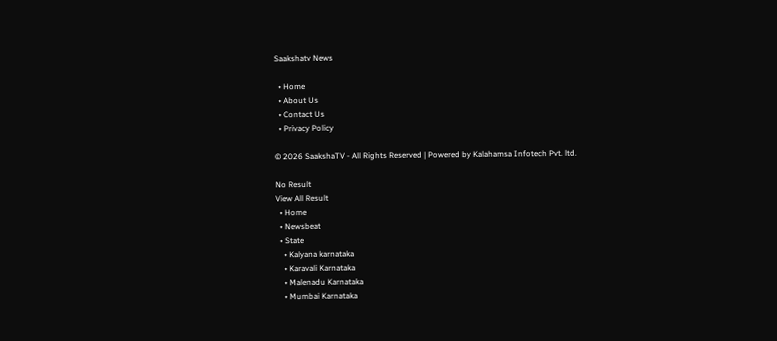Saakshatv News

  • Home
  • About Us
  • Contact Us
  • Privacy Policy

© 2026 SaakshaTV - All Rights Reserved | Powered by Kalahamsa Infotech Pvt. ltd.

No Result
View All Result
  • Home
  • Newsbeat
  • State
    • Kalyana karnataka
    • Karavali Karnataka
    • Malenadu Karnataka
    • Mumbai Karnataka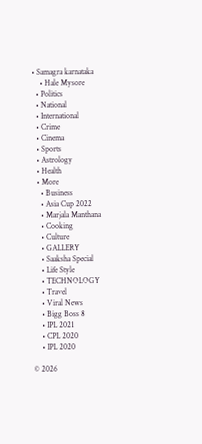• Samagra karnataka
    • Hale Mysore
  • Politics
  • National
  • International
  • Crime
  • Cinema
  • Sports
  • Astrology
  • Health
  • More
    • Business
    • Asia Cup 2022
    • Marjala Manthana
    • Cooking
    • Culture
    • GALLERY
    • Saaksha Special
    • Life Style
    • TECHNOLOGY
    • Travel
    • Viral News
    • Bigg Boss 8
    • IPL 2021
    • CPL 2020
    • IPL 2020

© 2026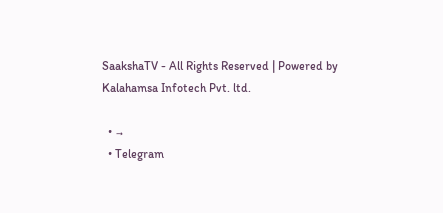SaakshaTV - All Rights Reserved | Powered by Kalahamsa Infotech Pvt. ltd.

  • →
  • Telegram